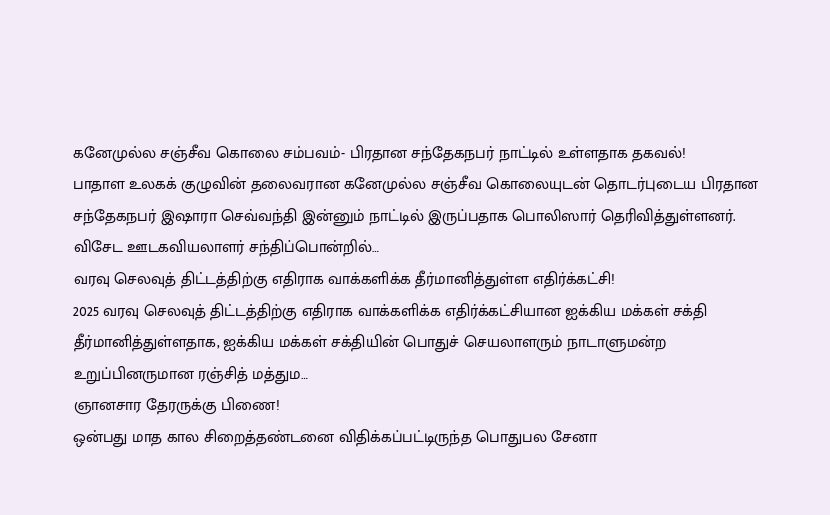கனேமுல்ல சஞ்சீவ கொலை சம்பவம்- பிரதான சந்தேகநபர் நாட்டில் உள்ளதாக தகவல்!
பாதாள உலகக் குழுவின் தலைவரான கனேமுல்ல சஞ்சீவ கொலையுடன் தொடர்புடைய பிரதான சந்தேகநபர் இஷாரா செவ்வந்தி இன்னும் நாட்டில் இருப்பதாக பொலிஸார் தெரிவித்துள்ளனர். விசேட ஊடகவியலாளர் சந்திப்பொன்றில்…
வரவு செலவுத் திட்டத்திற்கு எதிராக வாக்களிக்க தீர்மானித்துள்ள எதிர்க்கட்சி!
2025 வரவு செலவுத் திட்டத்திற்கு எதிராக வாக்களிக்க எதிர்க்கட்சியான ஐக்கிய மக்கள் சக்தி தீர்மானித்துள்ளதாக, ஐக்கிய மக்கள் சக்தியின் பொதுச் செயலாளரும் நாடாளுமன்ற உறுப்பினருமான ரஞ்சித் மத்தும…
ஞானசார தேரருக்கு பிணை!
ஒன்பது மாத கால சிறைத்தண்டனை விதிக்கப்பட்டிருந்த பொதுபல சேனா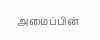அமைப்பின்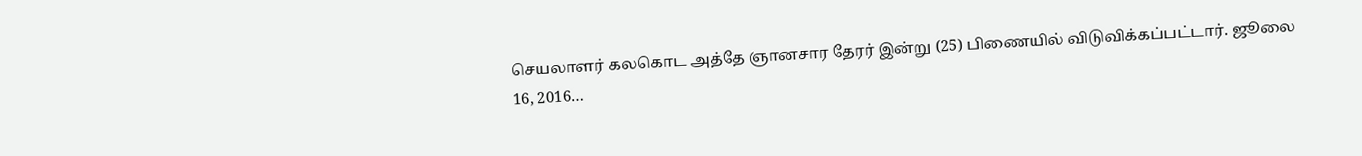செயலாளர் கலகொட அத்தே ஞானசார தேரர் இன்று (25) பிணையில் விடுவிக்கப்பட்டார். ஜூலை 16, 2016…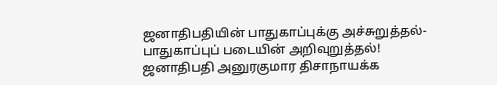ஜனாதிபதியின் பாதுகாப்புக்கு அச்சுறுத்தல்- பாதுகாப்புப் படையின் அறிவுறுத்தல்!
ஜனாதிபதி அனுரகுமார திசாநாயக்க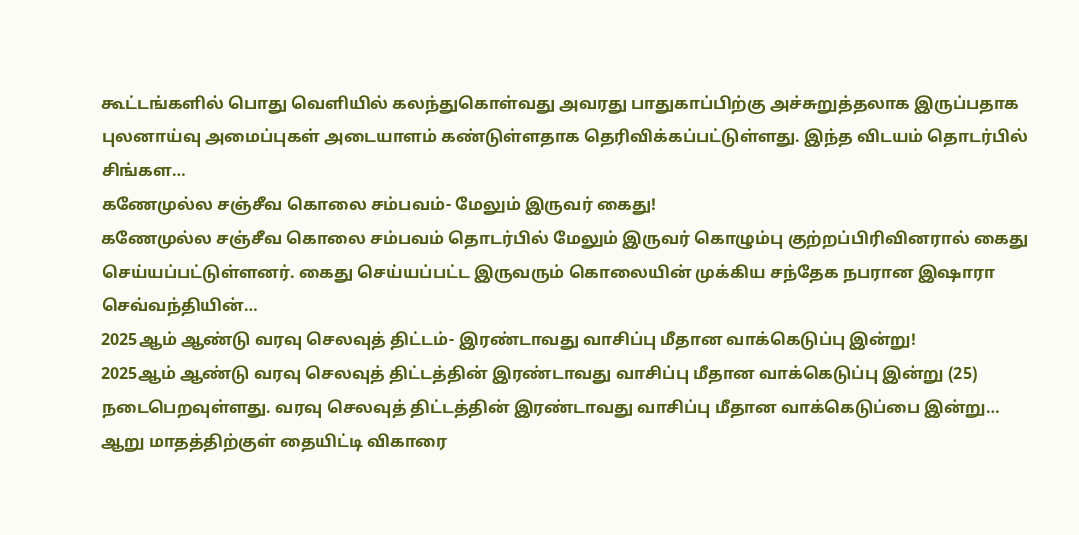கூட்டங்களில் பொது வெளியில் கலந்துகொள்வது அவரது பாதுகாப்பிற்கு அச்சுறுத்தலாக இருப்பதாக புலனாய்வு அமைப்புகள் அடையாளம் கண்டுள்ளதாக தெரிவிக்கப்பட்டுள்ளது. இந்த விடயம் தொடர்பில் சிங்கள…
கணேமுல்ல சஞ்சீவ கொலை சம்பவம்- மேலும் இருவர் கைது!
கணேமுல்ல சஞ்சீவ கொலை சம்பவம் தொடர்பில் மேலும் இருவர் கொழும்பு குற்றப்பிரிவினரால் கைது செய்யப்பட்டுள்ளனர். கைது செய்யப்பட்ட இருவரும் கொலையின் முக்கிய சந்தேக நபரான இஷாரா செவ்வந்தியின்…
2025ஆம் ஆண்டு வரவு செலவுத் திட்டம்- இரண்டாவது வாசிப்பு மீதான வாக்கெடுப்பு இன்று!
2025ஆம் ஆண்டு வரவு செலவுத் திட்டத்தின் இரண்டாவது வாசிப்பு மீதான வாக்கெடுப்பு இன்று (25) நடைபெறவுள்ளது. வரவு செலவுத் திட்டத்தின் இரண்டாவது வாசிப்பு மீதான வாக்கெடுப்பை இன்று…
ஆறு மாதத்திற்குள் தையிட்டி விகாரை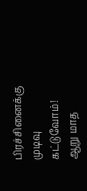பிரச்சினைக்கு முடிவு கட்டுவோம்!
ஆறு மாத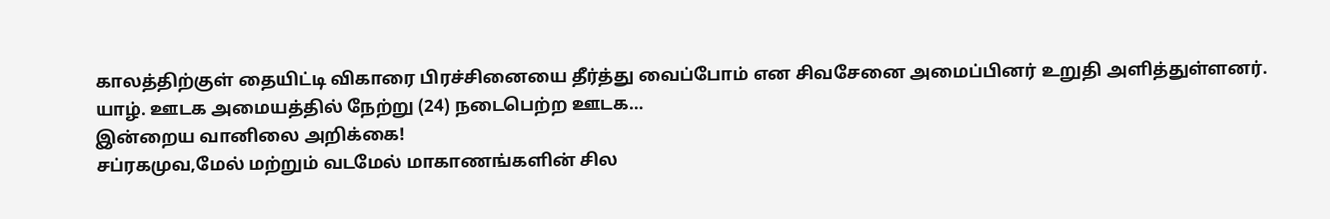காலத்திற்குள் தையிட்டி விகாரை பிரச்சினையை தீர்த்து வைப்போம் என சிவசேனை அமைப்பினர் உறுதி அளித்துள்ளனர். யாழ். ஊடக அமையத்தில் நேற்று (24) நடைபெற்ற ஊடக…
இன்றைய வானிலை அறிக்கை!
சப்ரகமுவ,மேல் மற்றும் வடமேல் மாகாணங்களின் சில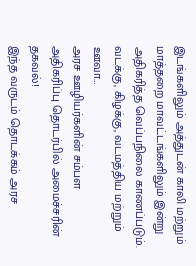இடங்களிலும் அத்துடன் காலி மற்றும் மாத்தறை மாவட்டங்களிலும் இன்று அதிகரித்த வெப்பநிலை காணப்படும். வடக்கு, கிழக்கு, வடமத்திய மற்றும் ஊவா…
அரச ஊழியர்களின் சம்பள அதிகரிப்பு தொடர்பில் அமைச்சரின் தகவல்!
இந்த வருடம் தொடக்கம் அரச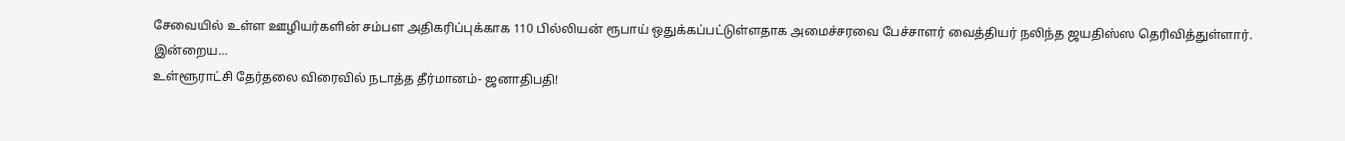சேவையில் உள்ள ஊழியர்களின் சம்பள அதிகரிப்புக்காக 110 பில்லியன் ரூபாய் ஒதுக்கப்பட்டுள்ளதாக அமைச்சரவை பேச்சாளர் வைத்தியர் நலிந்த ஜயதிஸ்ஸ தெரிவித்துள்ளார். இன்றைய…
உள்ளூராட்சி தேர்தலை விரைவில் நடாத்த தீர்மானம்- ஜனாதிபதி!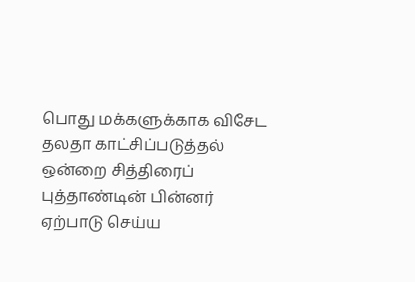பொது மக்களுக்காக விசேட தலதா காட்சிப்படுத்தல் ஒன்றை சித்திரைப் புத்தாண்டின் பின்னர் ஏற்பாடு செய்ய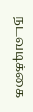நடவடிக்கை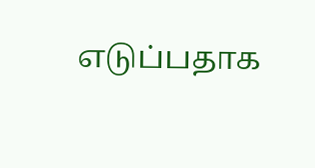எடுப்பதாக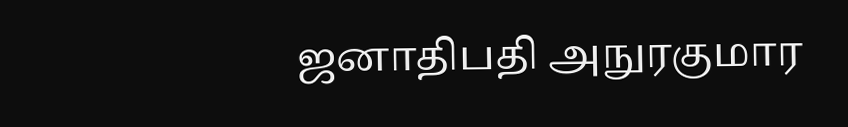ஜனாதிபதி அநுரகுமார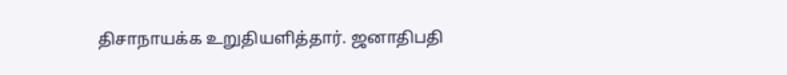திசாநாயக்க உறுதியளித்தார். ஜனாதிபதி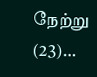நேற்று (23)…